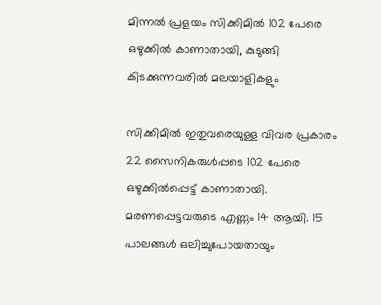മിന്നൽ പ്രളയം സിക്കിമിൽ 102 പേരെ ഒഴുക്കിൽ കാണാതായി, കുടുങ്ങി കിടക്കുന്നവരിൽ മലയാളികളും

സിക്കിമിൽ ഇതുവരെയുള്ള വിവര പ്രകാരം 22 സൈനികരുള്‍പ്പടെ 102 പേരെ ഒഴുക്കില്‍പ്പെട്ട് കാണാതായി. മരണപ്പെട്ടവരുടെ എണ്ണം 14 ആയി. 15 പാലങ്ങള്‍ ഒലിച്ചുപോയതായും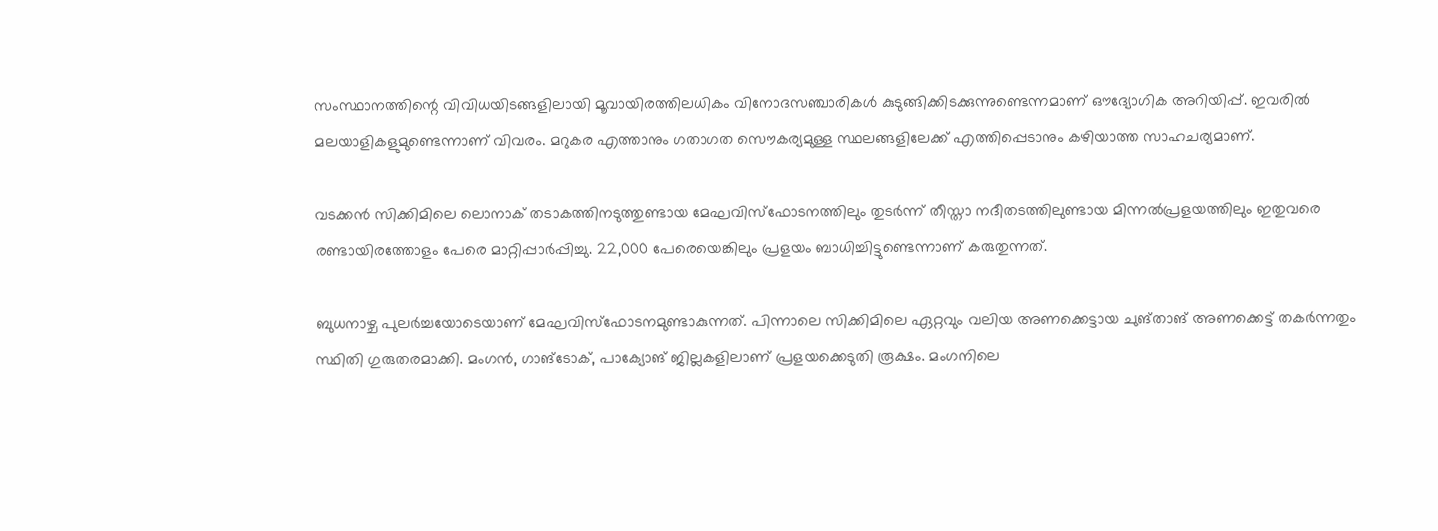സംസ്ഥാനത്തിന്റെ വിവിധയിടങ്ങളിലായി മൂവായിരത്തിലധികം വിനോദസഞ്ചാരികള്‍ കുടുങ്ങിക്കിടക്കുന്നുണ്ടെന്നമാണ് ഔദ്യോഗിക അറിയിപ്പ്. ഇവരില്‍ മലയാളികളുമുണ്ടെന്നാണ് വിവരം. മറുകര എത്താനും ഗതാഗത സൌകര്യമുള്ള സ്ഥലങ്ങളിലേക്ക് എത്തിപ്പെടാനും കഴിയാത്ത സാഹചര്യമാണ്.

വടക്കന്‍ സിക്കിമിലെ ലൊനാക് തടാകത്തിനടുത്തുണ്ടായ മേഘവിസ്‌ഫോടനത്തിലും തുടര്‍ന്ന് തീസ്താ നദീതടത്തിലുണ്ടായ മിന്നല്‍പ്രളയത്തിലും ഇതുവരെ രണ്ടായിരത്തോളം പേരെ മാറ്റിപ്പാര്‍പ്പിച്ചു. 22,000 പേരെയെങ്കിലും പ്രളയം ബാധിച്ചിട്ടുണ്ടെന്നാണ് കരുതുന്നത്.

ബുധനാഴ്ച പുലര്‍ച്ചയോടെയാണ് മേഘവിസ്‌ഫോടനമുണ്ടാകുന്നത്. പിന്നാലെ സിക്കിമിലെ ഏറ്റവും വലിയ അണക്കെട്ടായ ചുങ്താങ് അണക്കെട്ട് തകര്‍ന്നതും സ്ഥിതി ഗുരുതരമാക്കി. മംഗന്‍, ഗാങ്‌ടോക്, പാക്യോങ് ജില്ലകളിലാണ് പ്രളയക്കെടുതി രൂക്ഷം. മംഗനിലെ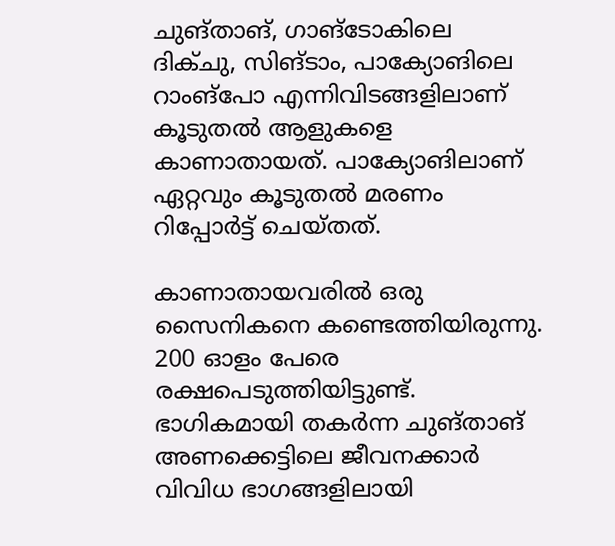ചുങ്താങ്, ഗാങ്‌ടോകിലെ ദിക്ചു, സിങ്ടാം, പാക്യോങിലെ റാംങ്‌പോ എന്നിവിടങ്ങളിലാണ് കൂടുതല്‍ ആളുകളെ കാണാതായത്. പാക്യോങിലാണ് ഏറ്റവും കൂടുതല്‍ മരണം റിപ്പോര്‍ട്ട് ചെയ്തത്‌.

കാണാതായവരില്‍ ഒരു സൈനികനെ കണ്ടെത്തിയിരുന്നു. 200 ഓളം പേരെ രക്ഷപെടുത്തിയിട്ടുണ്ട്. ഭാഗികമായി തകര്‍ന്ന ചുങ്താങ് അണക്കെട്ടിലെ ജീവനക്കാര്‍ വിവിധ ഭാഗങ്ങളിലായി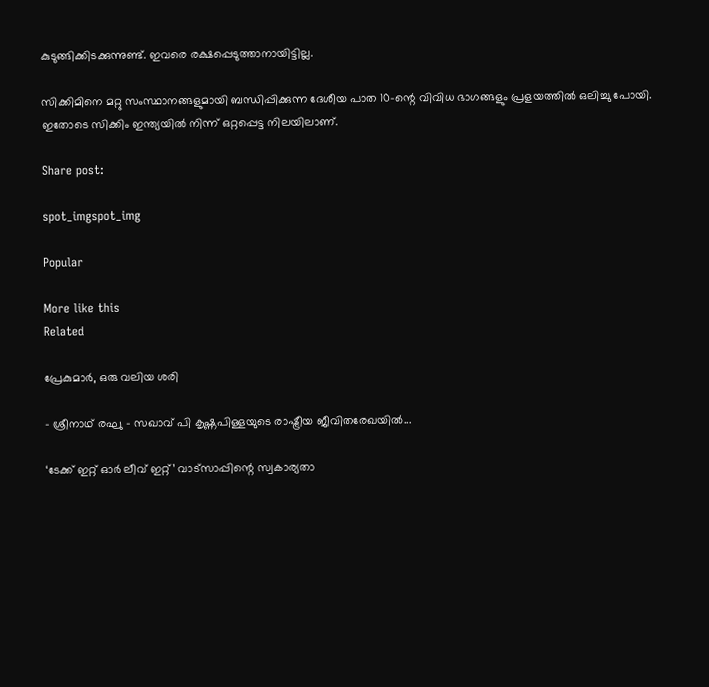കുടുങ്ങിക്കിടക്കുന്നുണ്ട്. ഇവരെ രക്ഷപ്പെടുത്താനായിട്ടില്ല.

സിക്കിമിനെ മറ്റു സംസ്ഥാനങ്ങളുമായി ബന്ധിപ്പിക്കുന്ന ദേശീയ പാത 10-ന്റെ വിവിധ ഭാഗങ്ങളും പ്രളയത്തില്‍ ഒലിച്ചു പോയി. ഇതോടെ സിക്കിം ഇന്ത്യയില്‍ നിന്ന് ഒറ്റപ്പെട്ട നിലയിലാണ്.

Share post:

spot_imgspot_img

Popular

More like this
Related

പ്രേകുമാർ, ഒരു വലിയ ശരി

- ശ്രീനാഥ് രഘു - സഖാവ് പി കൃഷ്ണപിള്ളയുടെ രാഷ്ട്രീയ ജീവിതരേഖയിൽ...

‘ടേക്ക് ഇറ്റ് ഓർ ലീവ് ഇറ്റ്’ വാട്സാപ്പിന്റെ സ്വകാര്യതാ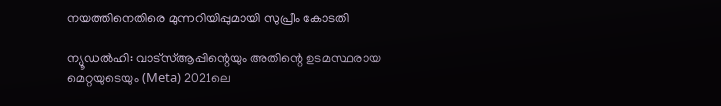നയത്തിനെതിരെ മുന്നറിയിപ്പുമായി സുപ്രീം കോടതി

ന്യൂഡൽഹി: വാട്‌സ്ആപ്പിന്റെയും അതിന്റെ ഉടമസ്ഥരായ മെറ്റയുടെയും (Meta) 2021ലെ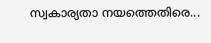സ്വകാര്യതാ നയത്തെതിരെ...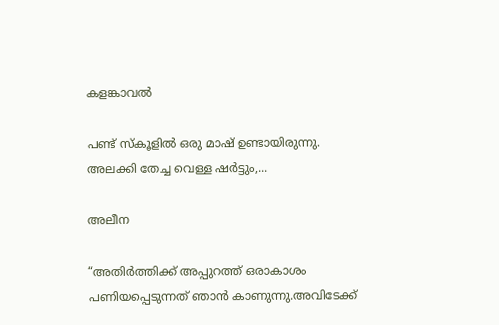കളങ്കാവൽ

പണ്ട് സ്കൂളിൽ ഒരു മാഷ് ഉണ്ടായിരുന്നു. അലക്കി തേച്ച വെള്ള ഷർട്ടും,...

അലീന

“അതിര്‍ത്തിക്ക് അപ്പുറത്ത് ഒരാകാശം പണിയപ്പെടുന്നത് ഞാന്‍ കാണുന്നു.അവിടേക്ക്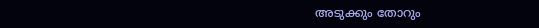അടുക്കും തോറും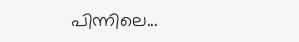പിന്നിലെ...